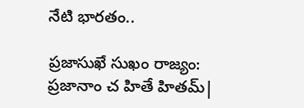నేటి భారతం..

ప్రజాసుఖే సుఖం రాజ్యం: ప్రజానాం చ హితే హితమ్|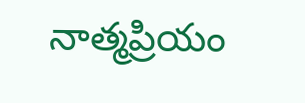నాత్మప్రియం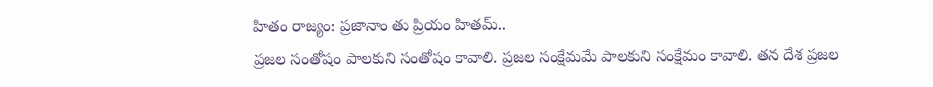హితం రాజ్యం: ప్రజానాం తు ప్రియం హితమ్..
ప్రజల సంతోషం పాలకుని సంతోషం కావాలి. ప్రజల సంక్షేమమే పాలకుని సంక్షేమం కావాలి. తన దేశ ప్రజల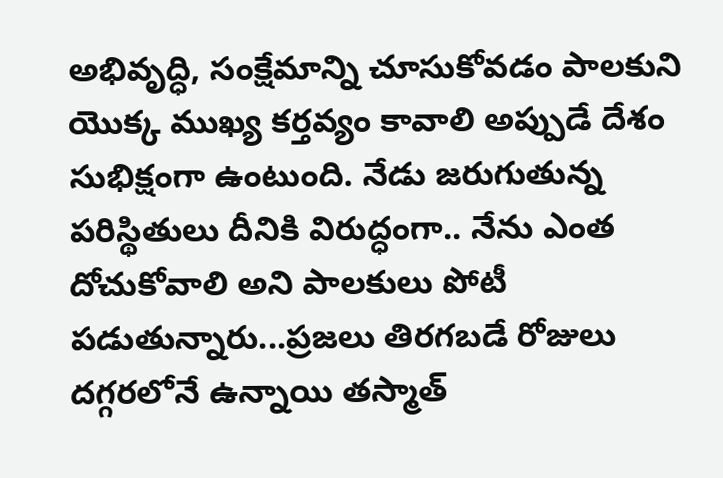అభివృద్ధి, సంక్షేమాన్ని చూసుకోవడం పాలకుని యొక్క ముఖ్య కర్తవ్యం కావాలి అప్పుడే దేశం సుభిక్షంగా ఉంటుంది. నేడు జరుగుతున్న పరిస్థితులు దీనికి విరుద్ధంగా.. నేను ఎంత దోచుకోవాలి అని పాలకులు పోటీ పడుతున్నారు...ప్రజలు తిరగబడే రోజులు దగ్గరలోనే ఉన్నాయి తస్మాత్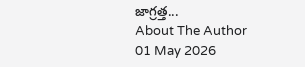జాగ్రత్త...
About The Author
01 May 2026